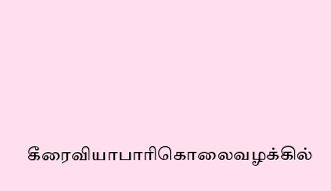கீரைவியாபாரிகொலைவழக்கில்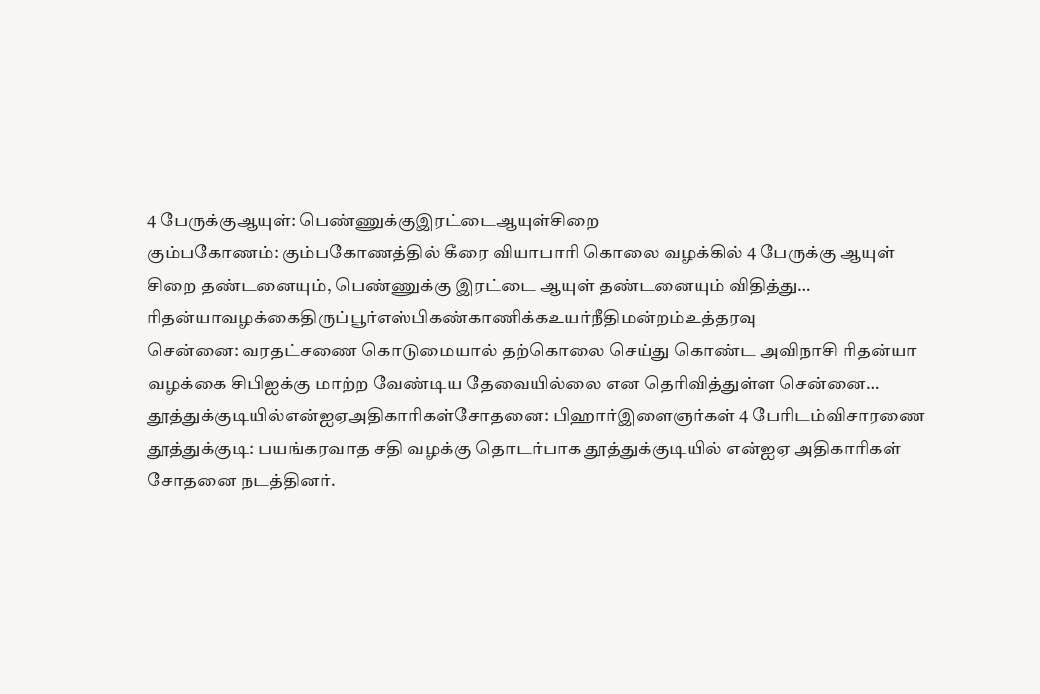4 பேருக்குஆயுள்: பெண்ணுக்குஇரட்டைஆயுள்சிறை
கும்பகோணம்: கும்பகோணத்தில் கீரை வியாபாரி கொலை வழக்கில் 4 பேருக்கு ஆயுள் சிறை தண்டனையும், பெண்ணுக்கு இரட்டை ஆயுள் தண்டனையும் விதித்து…
ரிதன்யாவழக்கைதிருப்பூர்எஸ்பிகண்காணிக்கஉயர்நீதிமன்றம்உத்தரவு
சென்னை: வரதட்சணை கொடுமையால் தற்கொலை செய்து கொண்ட அவிநாசி ரிதன்யா வழக்கை சிபிஐக்கு மாற்ற வேண்டிய தேவையில்லை என தெரிவித்துள்ள சென்னை…
தூத்துக்குடியில்என்ஐஏஅதிகாரிகள்சோதனை: பிஹார்இளைஞர்கள் 4 பேரிடம்விசாரணை
தூத்துக்குடி: பயங்கரவாத சதி வழக்கு தொடர்பாக தூத்துக்குடியில் என்ஐஏ அதிகாரிகள் சோதனை நடத்தினர்.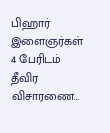பிஹார் இளைஞர்கள் 4 பேரிடம் தீவிர விசாரணை…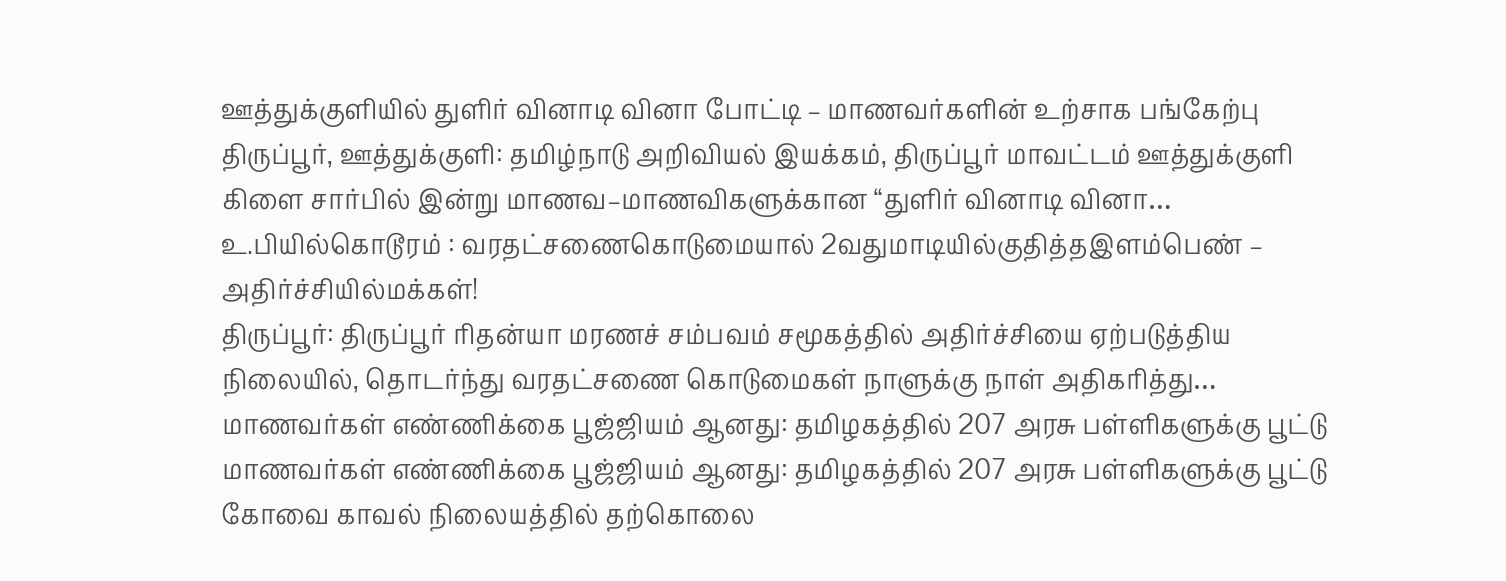ஊத்துக்குளியில் துளிர் வினாடி வினா போட்டி – மாணவர்களின் உற்சாக பங்கேற்பு
திருப்பூர், ஊத்துக்குளி: தமிழ்நாடு அறிவியல் இயக்கம், திருப்பூர் மாவட்டம் ஊத்துக்குளி கிளை சார்பில் இன்று மாணவ–மாணவிகளுக்கான “துளிர் வினாடி வினா…
உ.பியில்கொடூரம் : வரதட்சணைகொடுமையால் 2வதுமாடியில்குதித்தஇளம்பெண் – அதிர்ச்சியில்மக்கள்!
திருப்பூர்: திருப்பூர் ரிதன்யா மரணச் சம்பவம் சமூகத்தில் அதிர்ச்சியை ஏற்படுத்திய நிலையில், தொடர்ந்து வரதட்சணை கொடுமைகள் நாளுக்கு நாள் அதிகரித்து…
மாணவர்கள் எண்ணிக்கை பூஜ்ஜியம் ஆனது: தமிழகத்தில் 207 அரசு பள்ளிகளுக்கு பூட்டு
மாணவர்கள் எண்ணிக்கை பூஜ்ஜியம் ஆனது: தமிழகத்தில் 207 அரசு பள்ளிகளுக்கு பூட்டு
கோவை காவல் நிலையத்தில் தற்கொலை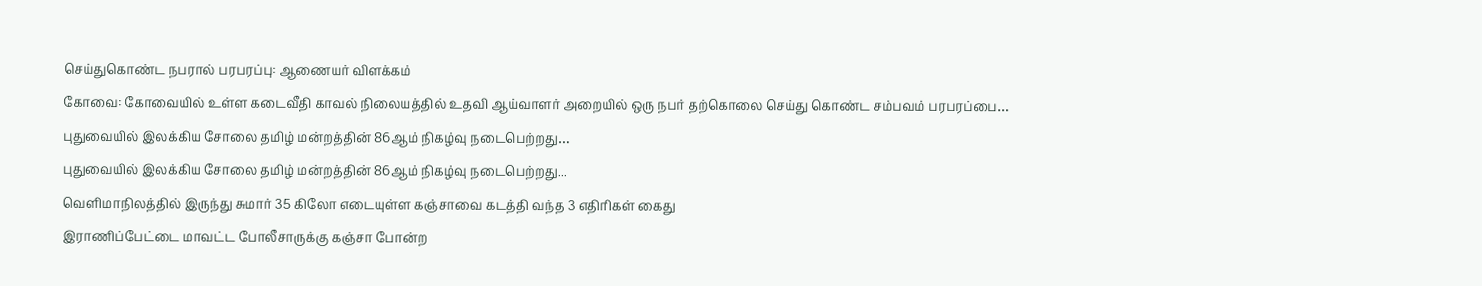செய்துகொண்ட நபரால் பரபரப்பு: ஆணையர் விளக்கம்
கோவை: கோவையில் உள்ள கடைவீதி காவல் நிலையத்தில் உதவி ஆய்வாளர் அறையில் ஒரு நபர் தற்கொலை செய்து கொண்ட சம்பவம் பரபரப்பை…
புதுவையில் இலக்கிய சோலை தமிழ் மன்றத்தின் 86ஆம் நிகழ்வு நடைபெற்றது…
புதுவையில் இலக்கிய சோலை தமிழ் மன்றத்தின் 86ஆம் நிகழ்வு நடைபெற்றது...
வெளிமாநிலத்தில் இருந்து சுமார் 35 கிலோ எடையுள்ள கஞ்சாவை கடத்தி வந்த 3 எதிரிகள் கைது
இராணிப்பேட்டை மாவட்ட போலீசாருக்கு கஞ்சா போன்ற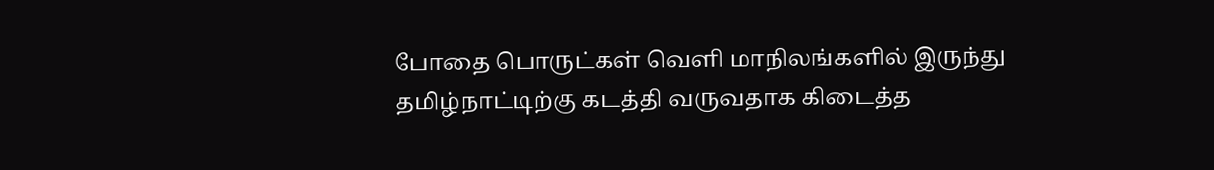போதை பொருட்கள் வெளி மாநிலங்களில் இருந்து தமிழ்நாட்டிற்கு கடத்தி வருவதாக கிடைத்த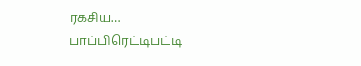ரகசிய…
பாப்பிரெட்டிபட்டி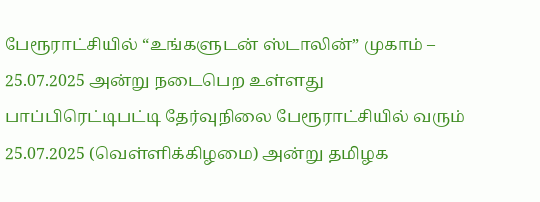பேரூராட்சியில் “உங்களுடன் ஸ்டாலின்” முகாம் – 25.07.2025 அன்று நடைபெற உள்ளது
பாப்பிரெட்டிபட்டி தேர்வுநிலை பேரூராட்சியில் வரும் 25.07.2025 (வெள்ளிக்கிழமை) அன்று தமிழக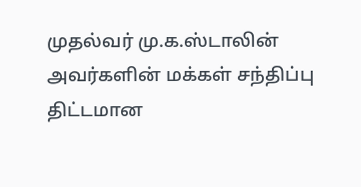முதல்வர் மு.க.ஸ்டாலின் அவர்களின் மக்கள் சந்திப்பு திட்டமான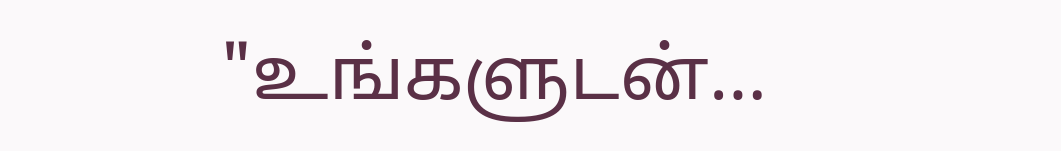"உங்களுடன்…